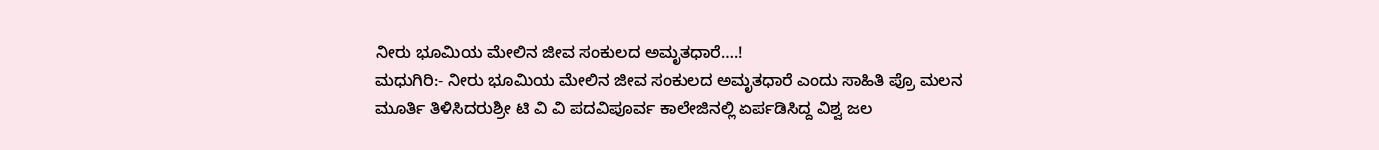ನೀರು ಭೂಮಿಯ ಮೇಲಿನ ಜೀವ ಸಂಕುಲದ ಅಮೃತಧಾರೆ….!
ಮಧುಗಿರಿ:- ನೀರು ಭೂಮಿಯ ಮೇಲಿನ ಜೀವ ಸಂಕುಲದ ಅಮೃತಧಾರೆ ಎಂದು ಸಾಹಿತಿ ಪ್ರೊ ಮಲನ ಮೂರ್ತಿ ತಿಳಿಸಿದರುಶ್ರೀ ಟಿ ವಿ ವಿ ಪದವಿಪೂರ್ವ ಕಾಲೇಜಿನಲ್ಲಿ ಏರ್ಪಡಿಸಿದ್ದ ವಿಶ್ವ ಜಲ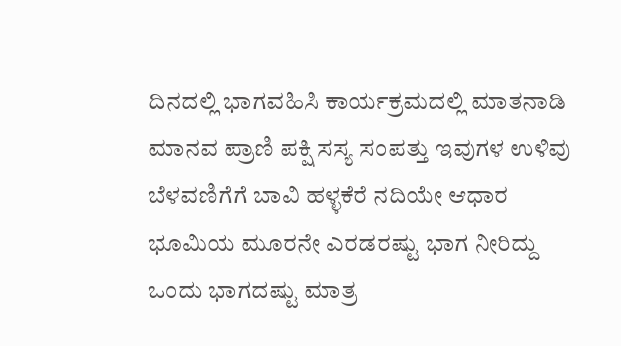ದಿನದಲ್ಲಿ ಭಾಗವಹಿಸಿ ಕಾರ್ಯಕ್ರಮದಲ್ಲಿ ಮಾತನಾಡಿ ಮಾನವ ಪ್ರಾಣಿ ಪಕ್ಷಿ ಸಸ್ಯ ಸಂಪತ್ತು ಇವುಗಳ ಉಳಿವು ಬೆಳವಣಿಗೆಗೆ ಬಾವಿ ಹಳ್ಳಕೆರೆ ನದಿಯೇ ಆಧಾರ ಭೂಮಿಯ ಮೂರನೇ ಎರಡರಷ್ಟು ಭಾಗ ನೀರಿದ್ದು ಒಂದು ಭಾಗದಷ್ಟು ಮಾತ್ರ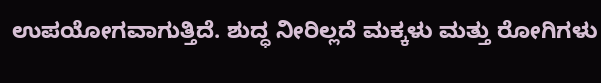ಉಪಯೋಗವಾಗುತ್ತಿದೆ. ಶುದ್ಧ ನೀರಿಲ್ಲದೆ ಮಕ್ಕಳು ಮತ್ತು ರೋಗಿಗಳು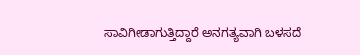ಸಾವಿಗೀಡಾಗುತ್ತಿದ್ದಾರೆ ಅನಗತ್ಯವಾಗಿ ಬಳಸದೆ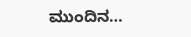ಮುಂದಿನ…